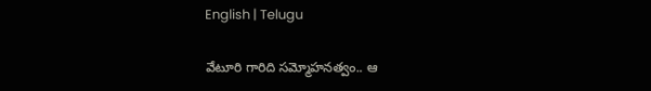English | Telugu

వేటూరి గారిది స‌మ్మోహ‌న‌త్వం.. ఆ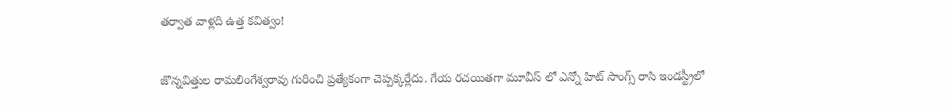త‌ర్వాత వాళ్ల‌ది ఉత్త క‌విత్వం!

జొన్నవిత్తుల రామలింగేశ్వరావు గురించి ప్రత్యేకంగా చెప్పక్కర్లేదు. గేయ ర‌చ‌యిత‌గా మూవీస్ లో ఎన్నో హిట్ సాంగ్స్ రాసి ఇండస్ట్రీలో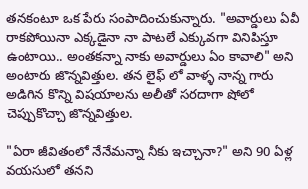తనకంటూ ఒక పేరు సంపాదించుకున్నారు. "అవార్డులు ఏవీ రాకపోయినా ఎక్కడైనా నా పాటలే ఎక్కువగా వినిపిస్తూ ఉంటాయి.. అంతకన్నా నాకు అవార్డులు ఏం కావాలి" అని అంటారు జొన్నవిత్తుల. తన లైఫ్ లో వాళ్ళ నాన్న గారు అడిగిన కొన్ని విషయాలను అలీతో సరదాగా షోలో చెప్పుకొచ్చా జొన్నవిత్తుల.

"ఏరా జీవితంలో నేనేమన్నా నీకు ఇచ్చానా?" అని 90 ఏళ్ల వయసులో తనని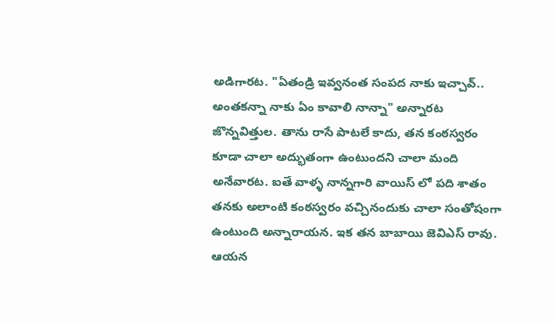అడిగారట. "ఏతండ్రి ఇవ్వనంత సంపద నాకు ఇచ్చావ్.. అంతకన్నా నాకు ఏం కావాలి నాన్నా" అన్నారట జొన్నవిత్తుల. తాను రాసే పాటలే కాదు, తన కంఠస్వరం కూడా చాలా అద్భుతంగా ఉంటుందని చాలా మంది అనేవారట. ఐతే వాళ్ళ నాన్నగారి వాయిస్ లో పది శాతం త‌న‌కు అలాంటి కంఠస్వరం వచ్చినందుకు చాలా సంతోషంగా ఉంటుంది అన్నారాయ‌న‌. ఇక తన బాబాయి జెవిఎస్ రావు. ఆయన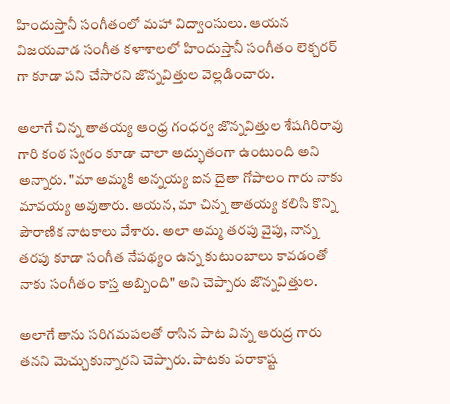హిందుస్తానీ సంగీతంలో మహా విద్వాంసులు. ఆయన విజయవాడ సంగీత కళాశాలలో హిందుస్తానీ సంగీతం లెక్చరర్ గా కూడా పని చేసారని జొన్న‌విత్తుల వెల్ల‌డించారు.

అలాగే చిన్న తాతయ్య ఆంధ్ర గంధర్వ జొన్నవిత్తుల శేషగిరిరావు గారి కంఠ స్వరం కూడా చాలా అద్భుతంగా ఉంటుంది అని అన్నారు. "మా అమ్మకి అన్నయ్య ఐన దైతా గోపాలం గారు నాకు మావయ్య అవుతారు. ఆయన, మా చిన్న తాతయ్య కలిసి కొన్ని పౌరాణిక నాటకాలు వేశారు. అలా అమ్మ తరపు వైపు, నాన్న తరపు కూడా సంగీత నేపథ్యం ఉన్న కుటుంబాలు కావడంతో నాకు సంగీతం కాస్త అబ్బింది" అని చెప్పారు జొన్నవిత్తుల.

అలాగే తాను సరిగమపలతో రాసిన పాట విన్న ఆరుద్ర గారు తనని మెచ్చుకున్నారని చెప్పారు. పాటకు పరాకాష్ట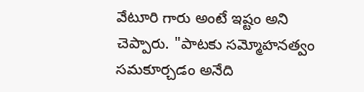వేటూరి గారు అంటే ఇష్టం అని చెప్పారు. "పాటకు సమ్మోహనత్వం సమకూర్చడం అనేది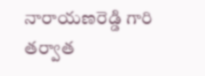నారాయణరెడ్డి గారి తర్వాత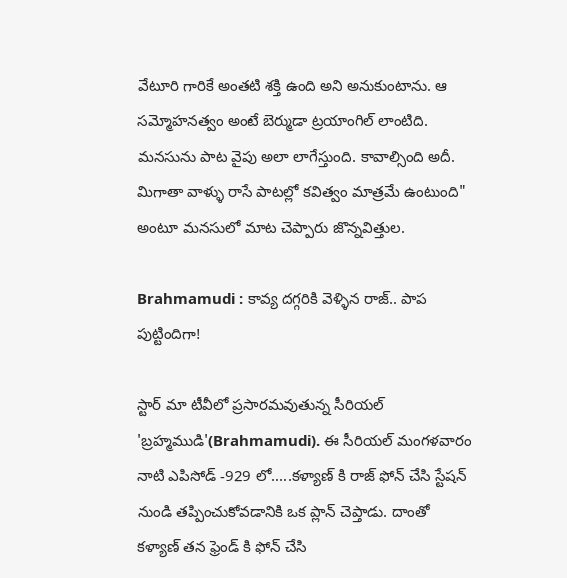వేటూరి గారికే అంతటి శక్తి ఉంది అని అనుకుంటాను. ఆ సమ్మోహనత్వం అంటే బెర్ముడా ట్రయాంగిల్ లాంటిది. మనసును పాట వైపు అలా లాగేస్తుంది. కావాల్సింది అదీ. మిగాతా వాళ్ళు రాసే పాటల్లో కవిత్వం మాత్రమే ఉంటుంది" అంటూ మనసులో మాట చెప్పారు జొన్నవిత్తుల.

Brahmamudi : కావ్య దగ్గరికి వెళ్ళిన రాజ్.. పాప పుట్టిందిగా!

స్టార్ మా టీవీలో ప్రసారమవుతున్న సీరియల్ 'బ్రహ్మముడి'(Brahmamudi). ఈ సీరియల్ మంగళవారం నాటి ఎపిసోడ్ -929 లో.....కళ్యాణ్ కి రాజ్ ఫోన్ చేసి స్టేషన్ నుండి తప్పించుకోవడానికి ఒక ప్లాన్ చెప్తాడు. దాంతో కళ్యాణ్ తన ఫ్రెండ్ కి ఫోన్ చేసి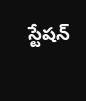స్టేషన్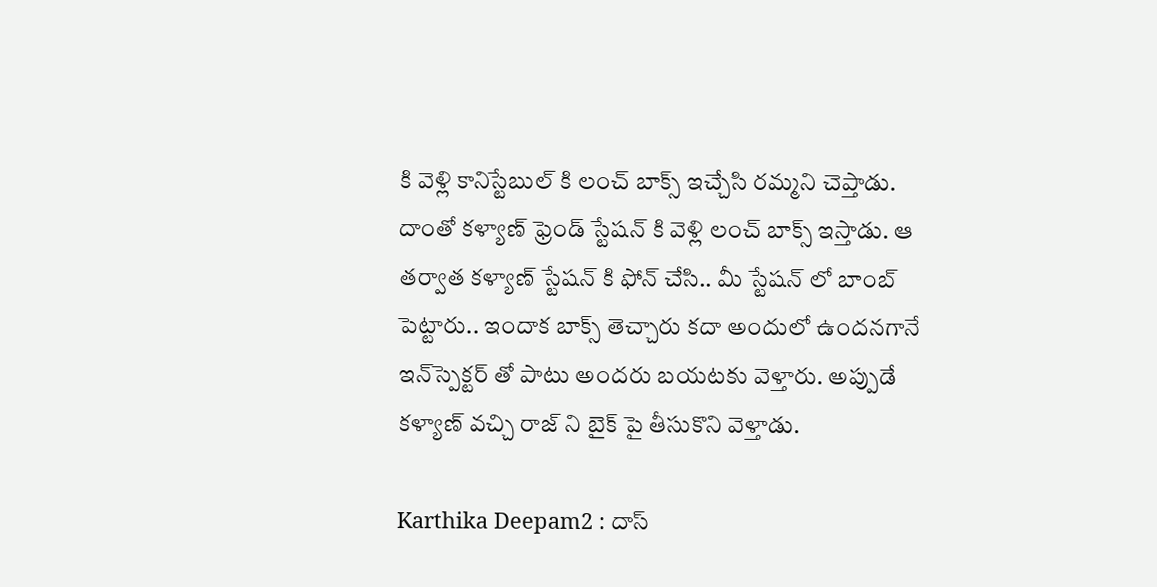కి వెళ్లి కానిస్టేబుల్ కి లంచ్ బాక్స్ ఇచ్చేసి రమ్మని చెప్తాడు. దాంతో కళ్యాణ్ ఫ్రెండ్ స్టేషన్ కి వెళ్లి లంచ్ బాక్స్ ఇస్తాడు. ఆ తర్వాత కళ్యాణ్ స్టేషన్ కి ఫోన్ చేసి.. మీ స్టేషన్ లో బాంబ్ పెట్టారు.. ఇందాక బాక్స్ తెచ్చారు కదా అందులో ఉందనగానే ఇన్‌స్పెక్టర్ తో పాటు అందరు బయటకు వెళ్తారు. అప్పుడే కళ్యాణ్ వచ్చి రాజ్ ని బైక్ పై తీసుకొని వెళ్తాడు.

Karthika Deepam2 : దాస్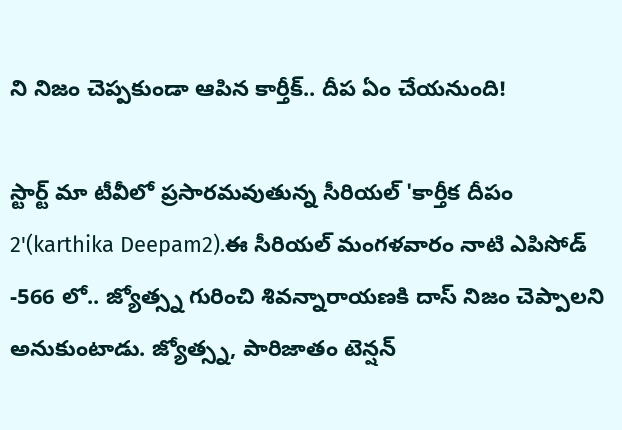ని నిజం చెప్పకుండా ఆపిన కార్తీక్.. దీప ఏం చేయనుంది!

స్టార్ట్ మా టీవీలో ప్రసారమవుతున్న సీరియల్ 'కార్తీక దీపం 2'(karthika Deepam2).ఈ సీరియల్ మంగళవారం నాటి ఎపిసోడ్ -566 లో.. జ్యోత్స్న గురించి శివన్నారాయణకి దాస్ నిజం చెప్పాలని అనుకుంటాడు. జ్యోత్స్న, పారిజాతం టెన్షన్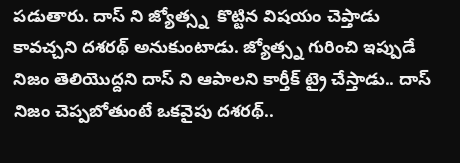పడుతారు. దాస్ ని జ్యోత్స్న  కొట్టిన విషయం చెప్తాడు కావచ్చని దశరథ్ అనుకుంటాడు. జ్యోత్స్న గురించి ఇప్పుడే నిజం తెలియొద్దని దాస్ ని ఆపాలని కార్తీక్ ట్రై చేస్తాడు.. దాస్ నిజం చెప్పబోతుంటే ఒకవైపు దశరథ్..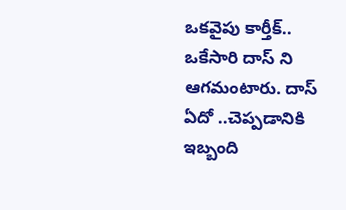ఒకవైపు కార్తీక్.. ఒకేసారి దాస్ ని ఆగమంటారు. దాస్ ఏదో ..చెప్పడానికి ఇబ్బంది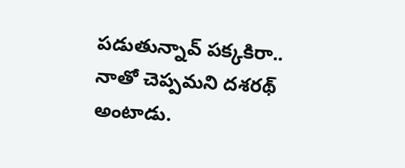పడుతున్నావ్ పక్కకిరా.. నాతో చెప్పమని దశరథ్ అంటాడు.